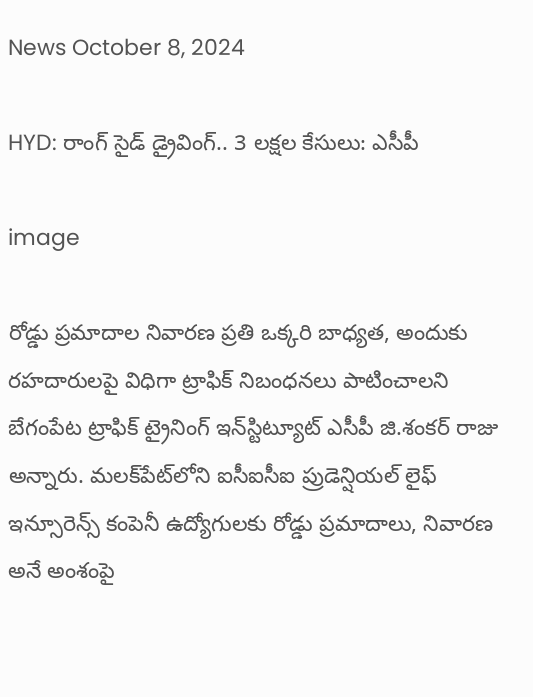News October 8, 2024

HYD: రాంగ్ సైడ్ డ్రైవింగ్.. 3 లక్షల కేసులు: ఎసీపీ

image

రోడ్డు ప్రమాదాల నివారణ ప్రతి ఒక్కరి బాధ్యత, అందుకు రహదారులపై విధిగా ట్రాఫిక్ నిబంధనలు పాటించాలని బేగంపేట ట్రాఫిక్ ట్రైనింగ్ ఇన్‌స్టిట్యూట్ ఎసీపీ జి.శంకర్ రాజు అన్నారు. మలక్‌పేట్‌‌లోని ఐసీఐసీఐ ప్రుడెన్షియల్ లైఫ్ ఇన్సూరెన్స్ కంపెనీ ఉద్యోగులకు రోడ్డు ప్రమాదాలు, నివారణ అనే అంశంపై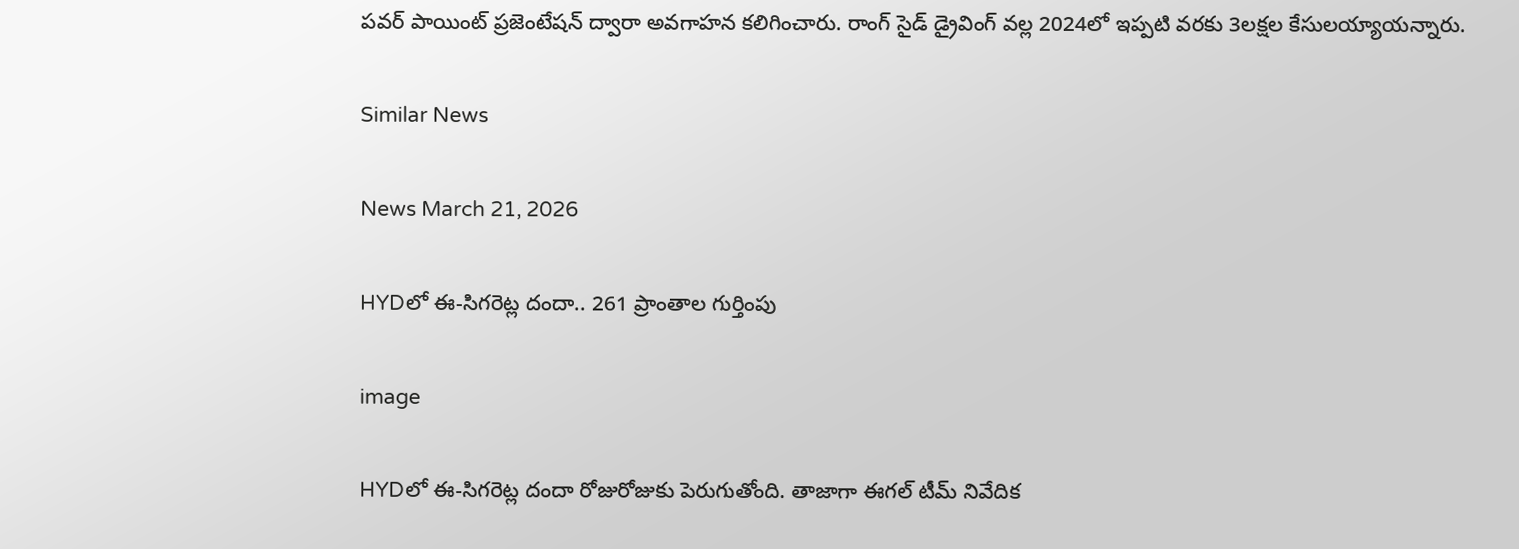పవర్ పాయింట్ ప్రజెంటేషన్ ద్వారా అవగాహన కలిగించారు. రాంగ్ సైడ్ డ్రైవింగ్ వల్ల 2024లో ఇప్పటి వరకు 3లక్షల కేసులయ్యాయన్నారు.

Similar News

News March 21, 2026

HYDలో ఈ-సిగరెట్ల దందా.. 261 ప్రాంతాల గుర్తింపు

image

HYDలో ఈ-సిగరెట్ల దందా రోజురోజుకు పెరుగుతోంది. తాజాగా ఈగల్ టీమ్ నివేదిక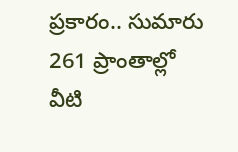ప్రకారం.. సుమారు 261 ప్రాంతాల్లో వీటి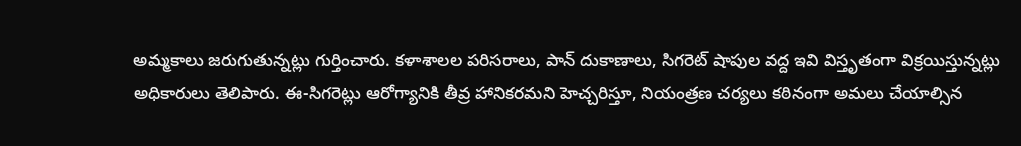అమ్మకాలు జరుగుతున్నట్లు గుర్తించారు. కళాశాలల పరిసరాలు, పాన్ దుకాణాలు, సిగరెట్ షాపుల వద్ద ఇవి విస్తృతంగా విక్రయిస్తున్నట్లు అధికారులు తెలిపారు. ఈ-సిగరెట్లు ఆరోగ్యానికి తీవ్ర హానికరమని హెచ్చరిస్తూ, నియంత్రణ చర్యలు కఠినంగా అమలు చేయాల్సిన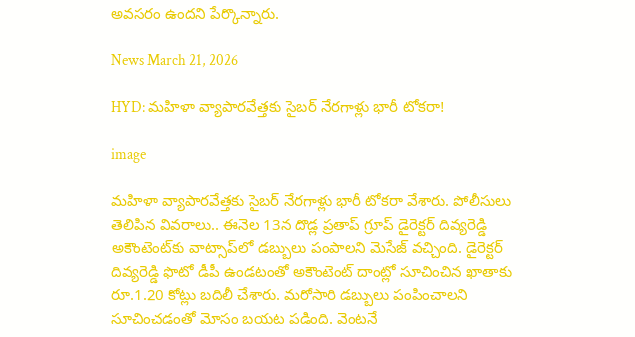అవసరం ఉందని పేర్కొన్నారు.

News March 21, 2026

HYD: మహిళా వ్యాపారవేత్తకు సైబర్ నేరగాళ్లు భారీ టోకరా!

image

మహిళా వ్యాపారవేత్తకు సైబర్ నేరగాళ్లు భారీ టోకరా వేశారు. పోలీసులు తెలిపిన వివరాలు.. ఈనెల 13న దొడ్ల ప్రతాప్ గ్రూప్ డైరెక్టర్ దివ్యరెడ్డి అకౌంటెంట్‌కు వాట్సాప్‌లో డబ్బులు పంపాలని మెసేజ్ వచ్చింది. డైరెక్టర్ దివ్యరెడ్డి ఫొటో డీపీ ఉండటంతో అకౌంటెంట్ దాంట్లో సూచించిన ఖాతాకు రూ.1.20 కోట్లు బదిలీ చేశారు. మరోసారి డబ్బులు పంపించాలని సూచించడంతో మోసం బయట పడింది. వెంటనే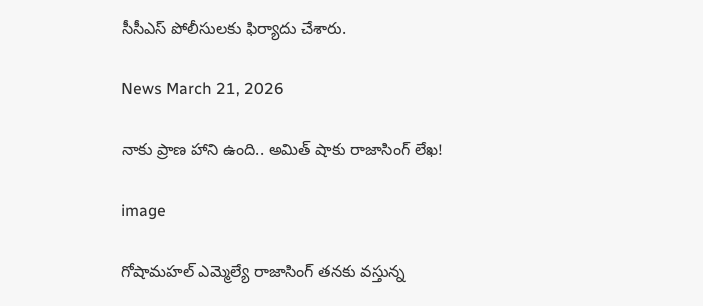సీసీఎస్ పోలీసులకు ఫిర్యాదు చేశారు.

News March 21, 2026

నాకు ప్రాణ హాని ఉంది.. అమిత్ షాకు రాజాసింగ్ లేఖ!

image

గోషామహల్ ఎమ్మెల్యే రాజాసింగ్ తనకు వస్తున్న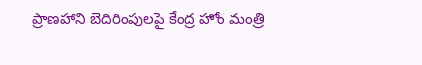ప్రాణహాని బెదిరింపులపై కేంద్ర హోం మంత్రి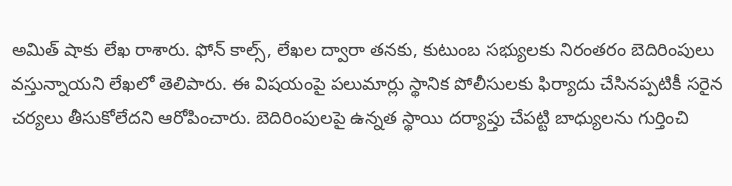అమిత్ షాకు లేఖ రాశారు. ఫోన్ కాల్స్, లేఖల ద్వారా తనకు, కుటుంబ సభ్యులకు నిరంతరం బెదిరింపులు వస్తున్నాయని లేఖలో తెలిపారు. ఈ విషయంపై పలుమార్లు స్థానిక పోలీసులకు ఫిర్యాదు చేసినప్పటికీ సరైన చర్యలు తీసుకోలేదని ఆరోపించారు. బెదిరింపులపై ఉన్నత స్థాయి దర్యాప్తు చేపట్టి బాధ్యులను గుర్తించి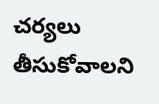చర్యలు తీసుకోవాలని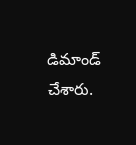డిమాండ్ చేశారు.